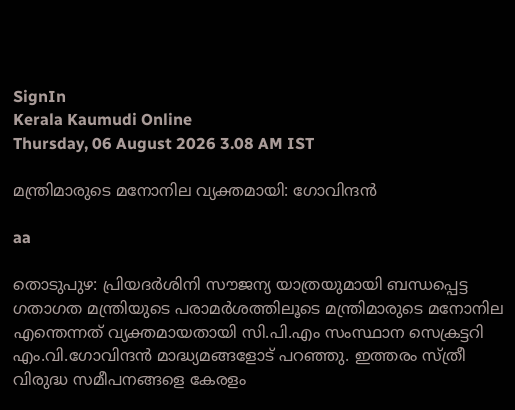SignIn
Kerala Kaumudi Online
Thursday, 06 August 2026 3.08 AM IST

മന്ത്രിമാരുടെ മനോനില വ്യക്തമായി: ഗോവിന്ദൻ

aa

തൊടുപുഴ: പ്രിയദർശിനി സൗജന്യ യാത്രയുമായി ബന്ധപ്പെട്ട ഗതാഗത മന്ത്രിയുടെ പരാമർശത്തിലൂടെ മന്ത്രിമാരുടെ മനോനില എന്തെന്നത് വ്യക്തമായതായി സി.പി.എം സംസ്ഥാന സെക്രട്ടറി എം.വി.ഗോവിന്ദൻ മാദ്ധ്യമങ്ങളോട് പറഞ്ഞു. ഇത്തരം സ്‍ത്രീ വിരുദ്ധ സമീപനങ്ങളെ കേരളം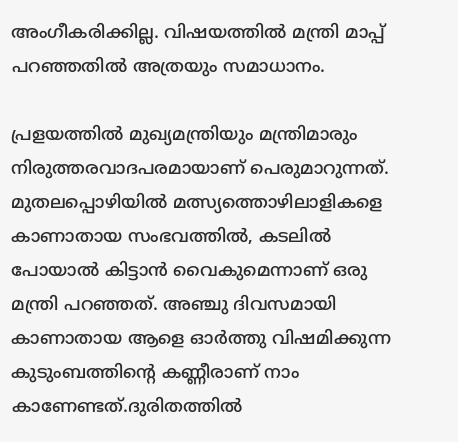അംഗീകരിക്കില്ല. വിഷയത്തിൽ മന്ത്രി മാപ്പ് പറഞ്ഞതിൽ അത്രയും സമാധാനം.

പ്രളയത്തിൽ മുഖ്യമന്ത്രിയും മന്ത്രിമാരും നിരുത്തരവാദപരമായാണ് പെരുമാറുന്നത്. മുതലപ്പൊഴിയിൽ മത്സ്യത്തൊഴിലാളികളെ കാണാതായ സംഭവത്തിൽ, കടലിൽ പോയാൽ കിട്ടാൻ വൈകുമെന്നാണ് ഒരു മന്ത്രി പറഞ്ഞത്. അഞ്ചു ദിവസമായി കാണാതായ ആളെ ഓർത്തു വിഷമിക്കുന്ന കുടുംബത്തിന്റെ കണ്ണീരാണ് നാം കാണേണ്ടത്.ദുരിതത്തിൽ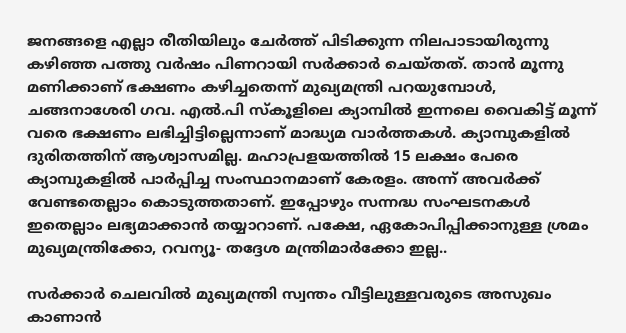ജനങ്ങളെ എല്ലാ രീതിയിലും ചേർത്ത് പിടിക്കുന്ന നിലപാടായിരുന്നു കഴിഞ്ഞ പത്തു വർഷം പിണറായി സർക്കാർ ചെയ്തത്. താൻ മൂന്നു മണിക്കാണ് ഭക്ഷണം കഴിച്ചതെന്ന് മുഖ്യമന്ത്രി പറയുമ്പോൾ, ചങ്ങനാശേരി ഗവ. എൽ.പി സ്കൂളിലെ ക്യാമ്പിൽ ഇന്നലെ വൈകിട്ട് മൂന്ന് വരെ ഭക്ഷണം ലഭിച്ചിട്ടില്ലെന്നാണ് മാദ്ധ്യമ വാർത്തകൾ. ക്യാമ്പുകളിൽ ദുരിതത്തിന് ആശ്വാസമില്ല. മഹാപ്രളയത്തിൽ 15 ലക്ഷം പേരെ ക്യാമ്പുകളിൽ പാർപ്പിച്ച സംസ്ഥാനമാണ് കേരളം. അന്ന് അവർക്ക് വേണ്ടതെല്ലാം കൊടുത്തതാണ്. ഇപ്പോഴും സന്നദ്ധ സംഘടനകൾ ഇതെല്ലാം ലഭ്യമാക്കാൻ തയ്യാറാണ്. പക്ഷേ, ഏകോപിപ്പിക്കാനുള്ള ശ്രമം മുഖ്യമന്ത്രിക്കോ, റവന്യൂ- തദ്ദേശ മന്ത്രിമാർക്കോ ഇല്ല..

സർക്കാർ ചെലവിൽ മുഖ്യമന്ത്രി സ്വന്തം വീട്ടിലുള്ളവരുടെ അസുഖം കാണാൻ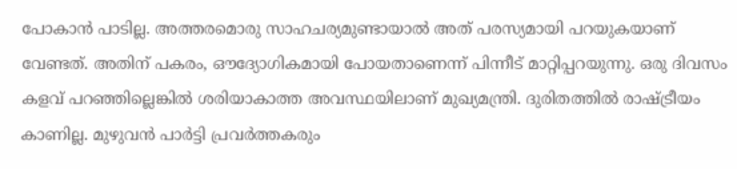പോകാൻ പാടില്ല. അത്തരമൊരു സാഹചര്യമുണ്ടായാൽ അത് പരസ്യമായി പറയുകയാണ് വേണ്ടത്. അതിന് പകരം, ഔദ്യോഗികമായി പോയതാണെന്ന് പിന്നീട് മാറ്റിപ്പറയുന്നു. ഒരു ദിവസം കളവ് പറഞ്ഞില്ലെങ്കിൽ ശരിയാകാത്ത അവസ്ഥയിലാണ് മുഖ്യമന്ത്രി. ദുരിതത്തിൽ രാഷ്ട്രീയം കാണില്ല. മുഴുവൻ പാർട്ടി പ്രവർത്തകരും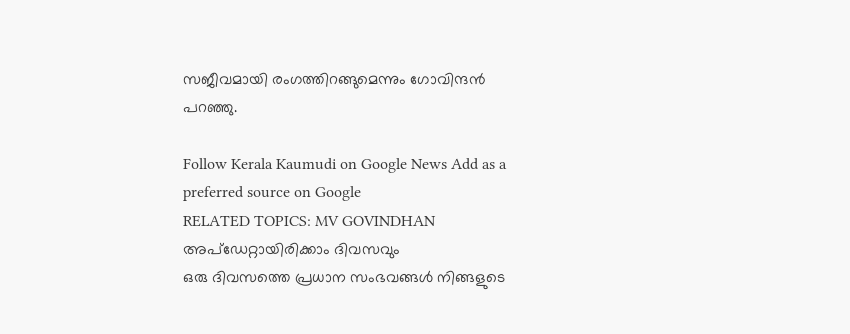സജീവമായി രംഗത്തിറങ്ങുമെന്നും ഗോവിന്ദൻ പറഞ്ഞു.

Follow Kerala Kaumudi on Google News Add as a preferred source on Google
RELATED TOPICS: MV GOVINDHAN
അപ്ഡേറ്റായിരിക്കാം ദിവസവും
ഒരു ദിവസത്തെ പ്രധാന സംഭവങ്ങൾ നിങ്ങളുടെ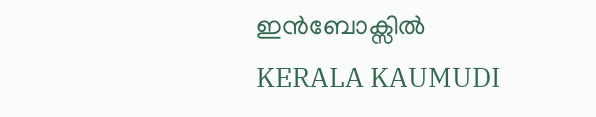ഇൻബോക്സിൽ
KERALA KAUMUDI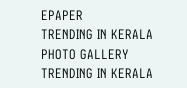EPAPER
TRENDING IN KERALA
PHOTO GALLERY
TRENDING IN KERALA